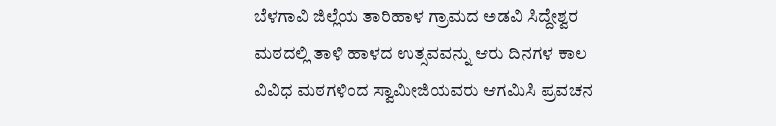ಬೆಳಗಾವಿ ಜಿಲ್ಲೆಯ ತಾರಿಹಾಳ ಗ್ರಾಮದ ಅಡವಿ ಸಿದ್ದೇಶ್ವರ ಮಠದಲ್ಲಿ ತಾಳಿ ಹಾಳದ ಉತ್ಸವವನ್ನು ಆರು ದಿನಗಳ ಕಾಲ ವಿವಿಧ ಮಠಗಳಿಂದ ಸ್ವಾಮೀಜಿಯವರು ಆಗಮಿಸಿ ಪ್ರವಚನ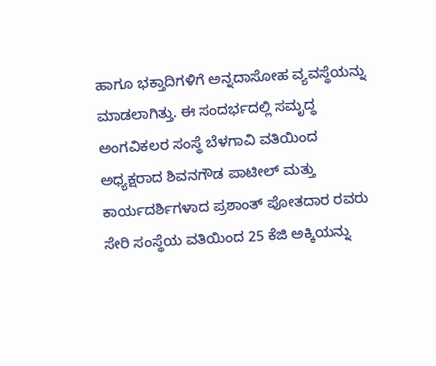ಹಾಗೂ ಭಕ್ತಾದಿಗಳಿಗೆ ಅನ್ನದಾಸೋಹ ವ್ಯವಸ್ಥೆಯನ್ನು ಮಾಡಲಾಗಿತ್ತು. ಈ ಸಂದರ್ಭದಲ್ಲಿ ಸಮೃದ್ಧ ಅಂಗವಿಕಲರ ಸಂಸ್ಥೆ ಬೆಳಗಾವಿ ವತಿಯಿಂದ ಅಧ್ಯಕ್ಷರಾದ ಶಿವನಗೌಡ ಪಾಟೀಲ್ ಮತ್ತು ಕಾರ್ಯದರ್ಶಿಗಳಾದ ಪ್ರಶಾಂತ್ ಪೋತದಾರ ರವರು ಸೇರಿ ಸಂಸ್ಥೆಯ ವತಿಯಿಂದ 25 ಕೆಜಿ ಅಕ್ಕಿಯನ್ನು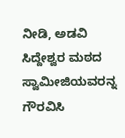ನೀಡಿ, ಅಡವಿ ಸಿದ್ದೇಶ್ವರ ಮಠದ ಸ್ವಾಮೀಜಿಯವರನ್ನ ಗೌರವಿಸಿ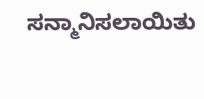ಸನ್ಮಾನಿಸಲಾಯಿತು